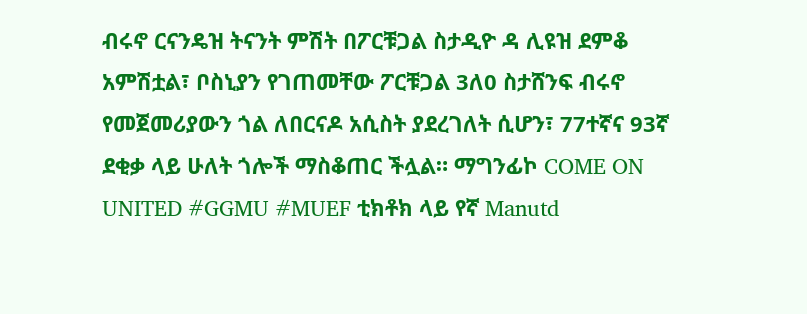ብሩኖ ርናንዴዝ ትናንት ምሽት በፖርቹጋል ስታዲዮ ዳ ሊዩዝ ደምቆ አምሽቷል፣ ቦስኒያን የገጠመቸው ፖርቹጋል 3ለ0 ስታሸንፍ ብሩኖ የመጀመሪያውን ጎል ለበርናዶ አሲስት ያደረገለት ሲሆን፣ 77ተኛና 93ኛ ደቂቃ ላይ ሁለት ጎሎች ማስቆጠር ችሏል። ማግንፊኮ COME ON UNITED #GGMU #MUEF ቲክቶክ ላይ የኛ Manutd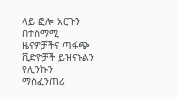ላይ ፎሎ አርጉን በተስማሚ ዜናዎቻችና ጣፋጭ ቪድዮቻች ይዝናኑልን የሊንኩን ማስፈንጠሪ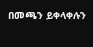በመጫን ይቀላቀሉን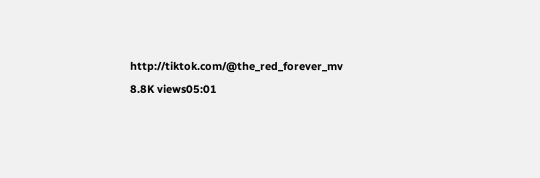http://tiktok.com/@the_red_forever_mv 8.8K views05:01